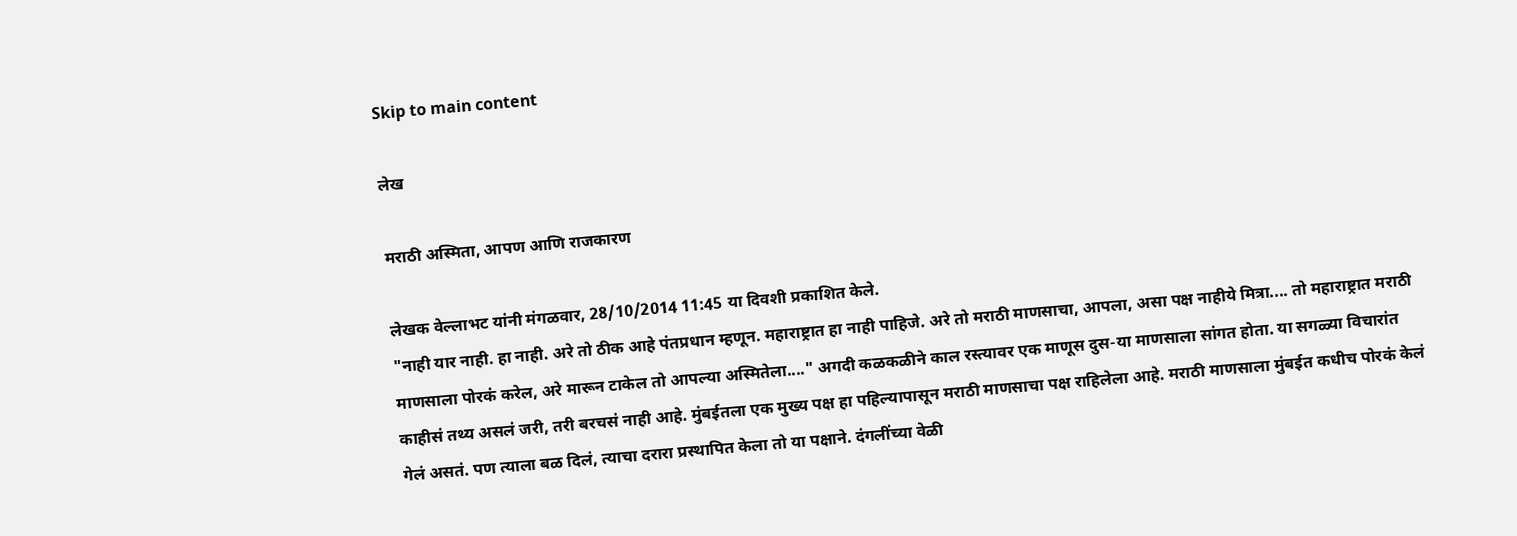Skip to main content

लेख

मराठी अस्मिता, आपण आणि राजकारण

लेखक वेल्लाभट यांनी मंगळवार, 28/10/2014 11:45 या दिवशी प्रकाशित केले.
"नाही यार नाही. हा नाही. अरे तो ठीक आहे पंतप्रधान म्हणून. महाराष्ट्रात हा नाही पाहिजे. अरे तो मराठी माणसाचा, आपला, असा पक्ष नाहीये मित्रा.... तो महाराष्ट्रात मराठी माणसाला पोरकं करेल, अरे मारून टाकेल तो आपल्या अस्मितेला...." अगदी कळकळीने काल रस्त्यावर एक माणूस दुस-या माणसाला सांगत होता. या सगळ्या विचारांत काहीसं तथ्य असलं जरी, तरी बरचसं नाही आहे. मुंबईतला एक मुख्य पक्ष हा पहिल्यापासून मराठी माणसाचा पक्ष राहिलेला आहे. मराठी माणसाला मुंबईत कधीच पोरकं केलं गेलं असतं. पण त्याला बळ दिलं, त्याचा दरारा प्रस्थापित केला तो या पक्षाने. दंगलींच्या वेळी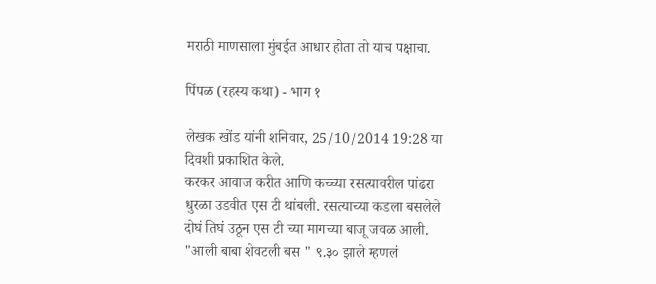मराठी माणसाला मुंबईत आधार होता तो याच पक्षाचा.

पिंपळ (रहस्य कथा) - भाग १

लेखक खोंड यांनी शनिवार, 25/10/2014 19:28 या दिवशी प्रकाशित केले.
करकर आवाज करीत आणि कच्च्या रसत्यावरील पांढरा धुरळा उडवीत एस टी थांबली. रसत्याच्या कडला बसलेले दोघं तिघं उठून एस टी च्या मागच्या बाजू जवळ आली. "आली बाबा शेवटली बस " ९.३० झाले म्हणलं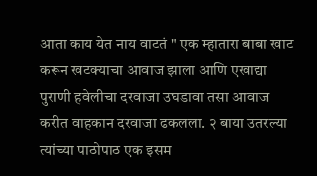आता काय येत नाय वाटतं " एक म्हातारा बाबा खाट करून खटक्याचा आवाज झाला आणि एखाद्या पुराणी हवेलीचा दरवाजा उघडावा तसा आवाज करीत वाहकान दरवाजा ढकलला. २ बाया उतरल्या त्यांच्या पाठोपाठ एक इसम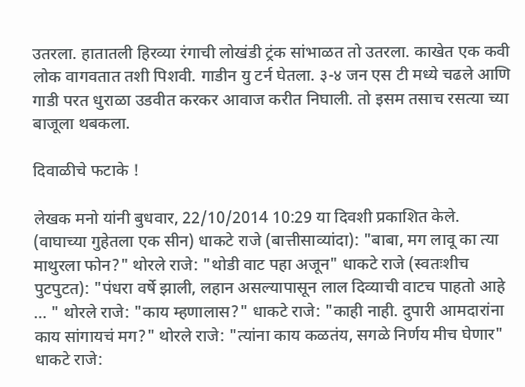उतरला. हातातली हिरव्या रंगाची लोखंडी ट्रंक सांभाळत तो उतरला. काखेत एक कवी लोक वागवतात तशी पिशवी. गाडीन यु टर्न घेतला. ३-४ जन एस टी मध्ये चढले आणि गाडी परत धुराळा उडवीत करकर आवाज करीत निघाली. तो इसम तसाच रसत्या च्या बाजूला थबकला.

दिवाळीचे फटाके !

लेखक मनो यांनी बुधवार, 22/10/2014 10:29 या दिवशी प्रकाशित केले.
(वाघाच्या गुहेतला एक सीन) धाकटे राजे (बात्तीसाव्यांदा): "बाबा, मग लावू का त्या माथुरला फोन?" थोरले राजे: "थोडी वाट पहा अजून" धाकटे राजे (स्वतःशीच पुटपुटत): "पंधरा वर्षे झाली, लहान असल्यापासून लाल दिव्याची वाटच पाहतो आहे … " थोरले राजे: "काय म्हणालास?" धाकटे राजे: "काही नाही. दुपारी आमदारांना काय सांगायचं मग?" थोरले राजे: "त्यांना काय कळतंय, सगळे निर्णय मीच घेणार" धाकटे राजे: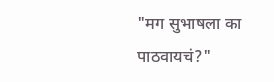"मग सुभाषला का पाठवायचं?"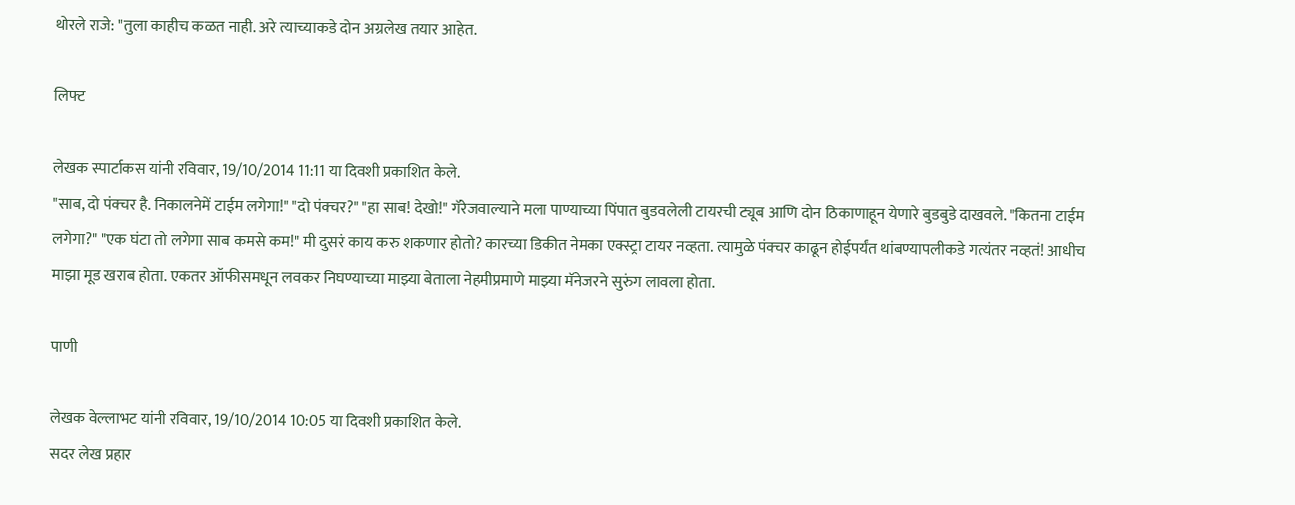थोरले राजे: "तुला काहीच कळत नाही. अरे त्याच्याकडे दोन अग्रलेख तयार आहेत.

लिफ्ट

लेखक स्पार्टाकस यांनी रविवार, 19/10/2014 11:11 या दिवशी प्रकाशित केले.
"साब, दो पंक्चर है. निकालनेमें टाईम लगेगा!" "दो पंक्चर?" "हा साब! देखो!" गॅरेजवाल्याने मला पाण्याच्या पिंपात बुडवलेली टायरची ट्यूब आणि दोन ठिकाणाहून येणारे बुडबुडे दाखवले. "कितना टाईम लगेगा?" "एक घंटा तो लगेगा साब कमसे कम!" मी दुसरं काय करु शकणार होतो? कारच्या डिकीत नेमका एक्स्ट्रा टायर नव्हता. त्यामुळे पंक्चर काढून होईपर्यंत थांबण्यापलीकडे गत्यंतर नव्हतं! आधीच माझा मूड खराब होता. एकतर ऑफीसमधून लवकर निघण्याच्या माझ्या बेताला नेहमीप्रमाणे माझ्या मॅनेजरने सुरुंग लावला होता.

पाणी

लेखक वेल्लाभट यांनी रविवार, 19/10/2014 10:05 या दिवशी प्रकाशित केले.
सदर लेख प्रहार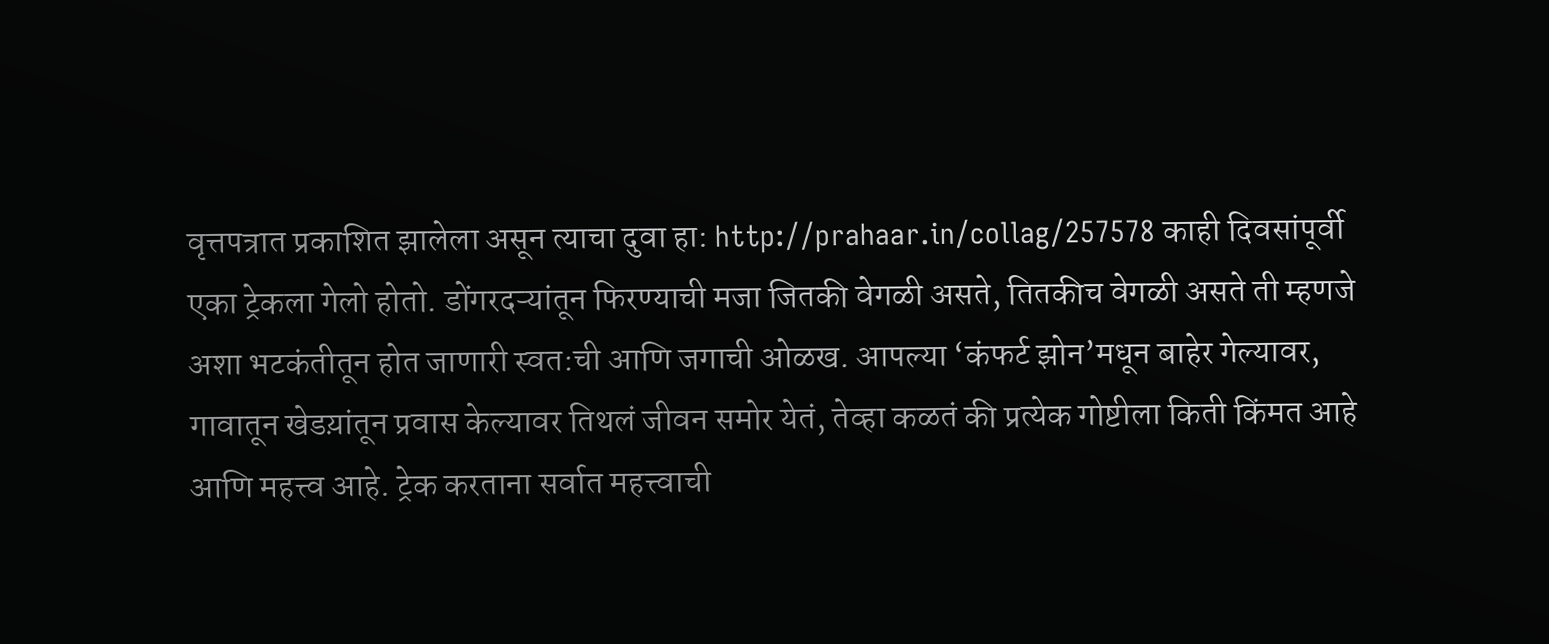वृत्तपत्रात प्रकाशित झालेला असून त्याचा दुवा हा: http://prahaar.in/collag/257578 काही दिवसांपूर्वी एका ट्रेकला गेलो होतो. डोंगरदऱ्यांतून फिरण्याची मजा जितकी वेगळी असते, तितकीच वेगळी असते ती म्हणजे अशा भटकंतीतून होत जाणारी स्वत:ची आणि जगाची ओळख. आपल्या ‘कंफर्ट झोन’मधून बाहेर गेल्यावर, गावातून खेडय़ांतून प्रवास केल्यावर तिथलं जीवन समोर येतं, तेव्हा कळतं की प्रत्येक गोष्टीला किती किंमत आहे आणि महत्त्व आहे. ट्रेक करताना सर्वात महत्त्वाची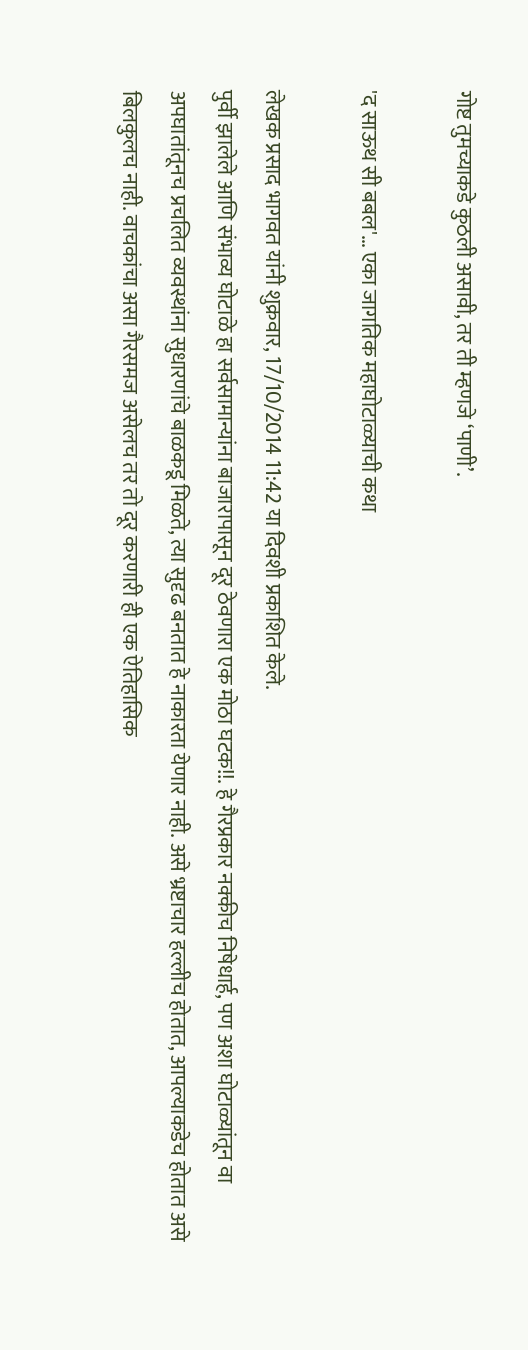गोष्ट तुमच्याकडे कुठली असावी, तर ती म्हणजे ‘पाणी’.

'द साऊथ सी बबल'… एका जागतिक महाघोटाळ्याची कथा

लेखक प्रसाद भागवत यांनी शुक्रवार, 17/10/2014 11:42 या दिवशी प्रकाशित केले.
पुर्वी झालेले आणि संभाव्य घोटाळे हा सर्वसामान्यांना बाजारापासून दूर ठेवणारा एक मोठा घटक!!. हे गैरप्रकार नक्कीच निषेधार्ह, पण अशा घोटाळ्यांतून वा अपघातांतूनच प्रचलित व्यवस्थांना सुधारणांचे बाळकडू मिळते, त्या सुदृढ बनतात हे नाकारता येणार नाही. असे भ्रष्टाचार हल्लीच होतात, आपल्याकडेच होतात असे बिलकुलच नाही. वाचकांचा असा गैरसमज असेलच तर तो दूर करणारी ही एक ऐतिहासिक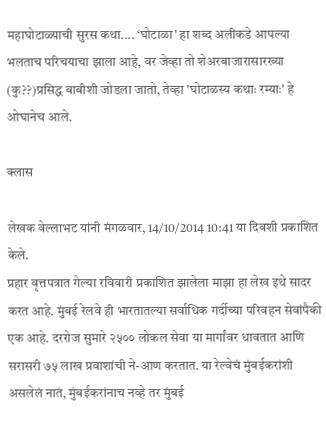महाघोटाळ्याची सुरस कथा.... ‘घोटाळा' हा शब्द अलीकडे आपल्या भलताच परिचयाचा झाला आहे, वर जेव्हा तो शेअरबाजारासारख्या (कु??)प्रसिद्ध बाबीशी जोडला जातो, तेव्हा 'घोटाळस्य कथाः रम्याः' हे ओघानेच आले.

क्लास

लेखक वेल्लाभट यांनी मंगळवार, 14/10/2014 10:41 या दिवशी प्रकाशित केले.
प्रहार वृत्तपत्रात गेल्या रविवारी प्रकाशित झालेला माझा हा लेख इथे सादर करत आहे. मुंबई रेलवे ही भारतातल्या सर्वाधिक गर्दीच्या परिवहन सेवांपैकी एक आहे. दररोज सुमारे २५०० लोकल सेवा या मार्गांवर धावतात आणि सरासरी ७५ लाख प्रवाशांची ने-आण करतात. या रेल्वेचं मुंबईकरांशी असलेलं नातं, मुंबईकरांनाच नव्हे तर मुंबई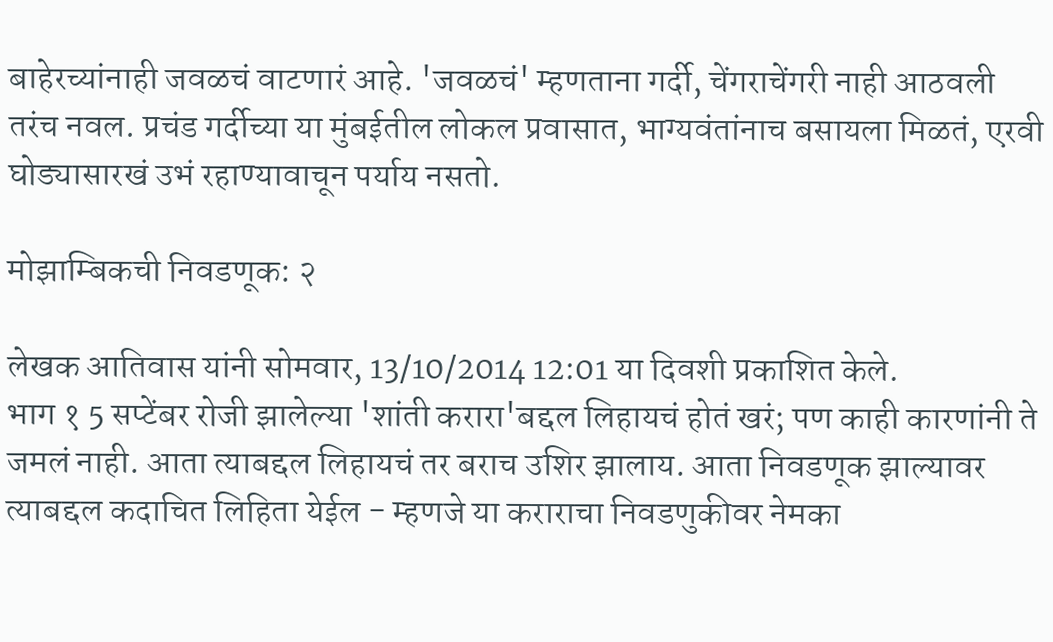बाहेरच्यांनाही जवळचं वाटणारं आहे. 'जवळचं' म्हणताना गर्दी, चेंगराचेंगरी नाही आठवली तरंच नवल. प्रचंड गर्दीच्या या मुंबईतील लोकल प्रवासात, भाग्यवंतांनाच बसायला मिळतं, एरवी घोड्यासारखं उभं रहाण्यावाचून पर्याय नसतो.

मोझाम्बिकची निवडणूक: २

लेखक आतिवास यांनी सोमवार, 13/10/2014 12:01 या दिवशी प्रकाशित केले.
भाग १ 5 सप्टेंबर रोजी झालेल्या 'शांती करारा'बद्दल लिहायचं होतं खरं; पण काही कारणांनी ते जमलं नाही. आता त्याबद्दल लिहायचं तर बराच उशिर झालाय. आता निवडणूक झाल्यावर त्याबद्दल कदाचित लिहिता येईल - म्हणजे या कराराचा निवडणुकीवर नेमका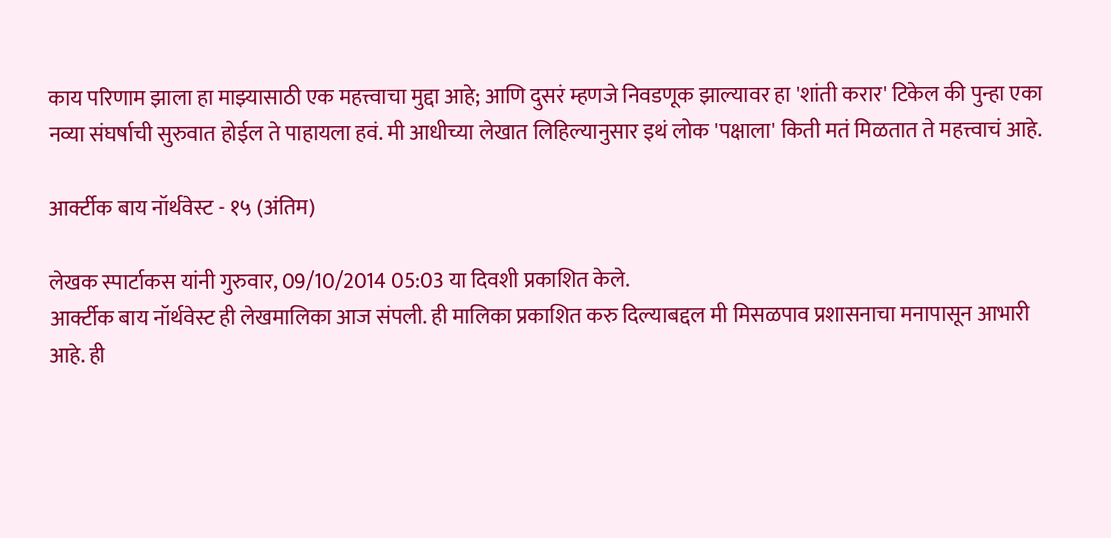काय परिणाम झाला हा माझ्यासाठी एक महत्त्वाचा मुद्दा आहे; आणि दुसरं म्हणजे निवडणूक झाल्यावर हा 'शांती करार' टिकेल की पुन्हा एका नव्या संघर्षाची सुरुवात होईल ते पाहायला हवं. मी आधीच्या लेखात लिहिल्यानुसार इथं लोक 'पक्षाला' किती मतं मिळतात ते महत्त्वाचं आहे.

आर्क्टीक बाय नॉर्थवेस्ट - १५ (अंतिम)

लेखक स्पार्टाकस यांनी गुरुवार, 09/10/2014 05:03 या दिवशी प्रकाशित केले.
आर्क्टीक बाय नॉर्थवेस्ट ही लेखमालिका आज संपली. ही मालिका प्रकाशित करु दिल्याबद्दल मी मिसळपाव प्रशासनाचा मनापासून आभारी आहे. ही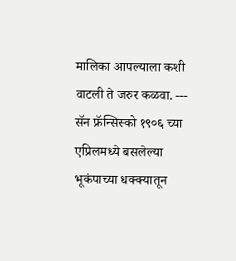मालिका आपल्याला कशी वाटली ते जरुर कळवा. --- सॅन फ्रॅन्सिस्को १९०६ च्या एप्रिलमध्ये बसलेल्या भूकंपाच्या धक्क्यातून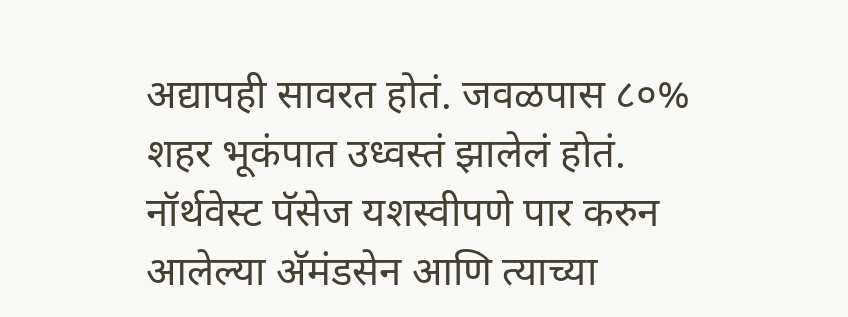अद्यापही सावरत होतं. जवळपास ८०% शहर भूकंपात उध्वस्तं झालेलं होतं. नॉर्थवेस्ट पॅसेज यशस्वीपणे पार करुन आलेल्या अ‍ॅमंडसेन आणि त्याच्या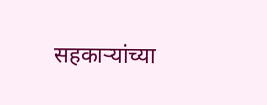सहकार्‍यांच्या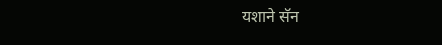यशाने सॅन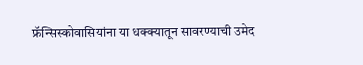फ्रॅन्सिस्कोवासियांना या धक्क्यातून सावरण्याची उमेद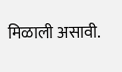मिळाली असावी.